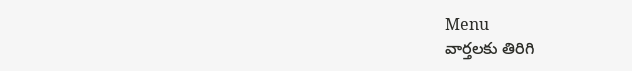Menu
వార్తలకు తిరిగి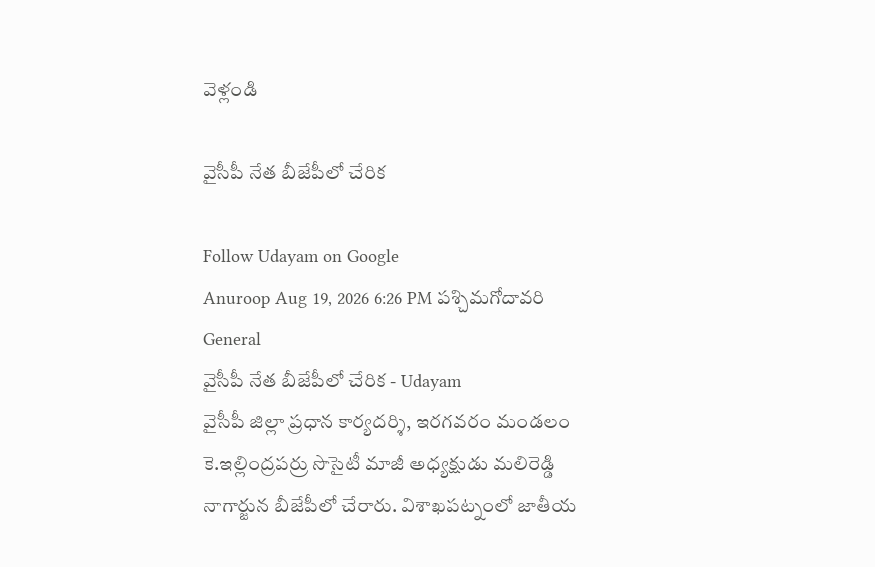వెళ్లండి

వైసీపీ నేత బీజేపీలో చేరిక

Follow Udayam on Google
Anuroop Aug 19, 2026 6:26 PM పశ్చిమగోదావరి General
వైసీపీ నేత బీజేపీలో చేరిక - Udayam
వైసీపీ జిల్లా ప్రధాన కార్యదర్శి, ఇరగవరం మండలం కె.ఇల్లింద్రపర్రు సొసైటీ మాజీ అధ్యక్షుడు మలిరెడ్డి నాగార్జున బీజేపీలో చేరారు. విశాఖపట్నంలో జాతీయ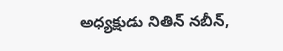అధ్యక్షుడు నితిన్ నబీన్,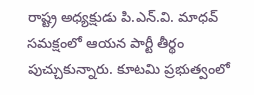రాష్ట్ర అధ్యక్షుడు పి.ఎన్.వి. మాధవ్ సమక్షంలో ఆయన పార్టీ తీర్థం పుచ్చుకున్నారు. కూటమి ప్రభుత్వంలో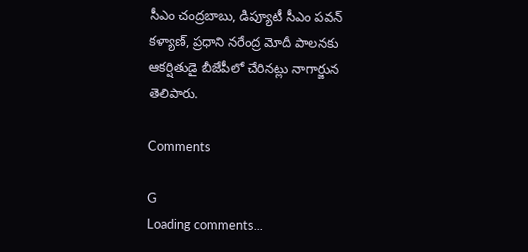సీఎం చంద్రబాబు, డిప్యూటీ సీఎం పవన్ కళ్యాణ్, ప్రధాని నరేంద్ర మోదీ పాలనకు ఆకర్షితుడై బీజేపీలో చేరినట్లు నాగార్జున తెలిపారు.

Comments

G
Loading comments...